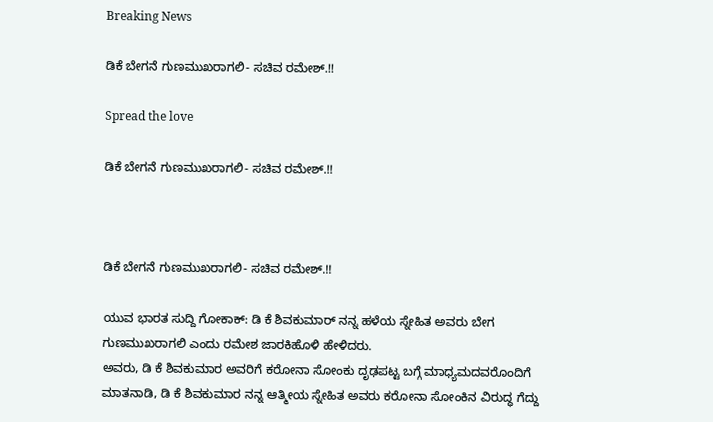Breaking News

ಡಿಕೆ ಬೇಗನೆ ಗುಣಮುಖರಾಗಲಿ- ಸಚಿವ ರಮೇಶ್.!!

Spread the love

ಡಿಕೆ ಬೇಗನೆ ಗುಣಮುಖರಾಗಲಿ- ಸಚಿವ ರಮೇಶ್.!!



ಡಿಕೆ ಬೇಗನೆ ಗುಣಮುಖರಾಗಲಿ- ಸಚಿವ ರಮೇಶ್.!!

ಯುವ ಭಾರತ ಸುದ್ದಿ ಗೋಕಾಕ್: ಡಿ ಕೆ ಶಿವಕುಮಾರ್ ನನ್ನ ಹಳೆಯ ಸ್ನೇಹಿತ ಅವರು ಬೇಗ ಗುಣಮುಖರಾಗಲಿ ಎಂದು ರಮೇಶ ಜಾರಕಿಹೊಳಿ ಹೇಳಿದರು.
ಅವರು, ಡಿ ಕೆ ಶಿವಕುಮಾರ ಅವರಿಗೆ ಕರೋನಾ ಸೋಂಕು ದೃಢಪಟ್ಟ ಬಗ್ಗೆ ಮಾಧ್ಯಮದವರೊಂದಿಗೆ ಮಾತನಾಡಿ, ಡಿ ಕೆ ಶಿವಕುಮಾರ ನನ್ನ ಆತ್ಮೀಯ ಸ್ನೇಹಿತ ಅವರು ಕರೋನಾ ಸೋಂಕಿನ ವಿರುದ್ಧ ಗೆದ್ದು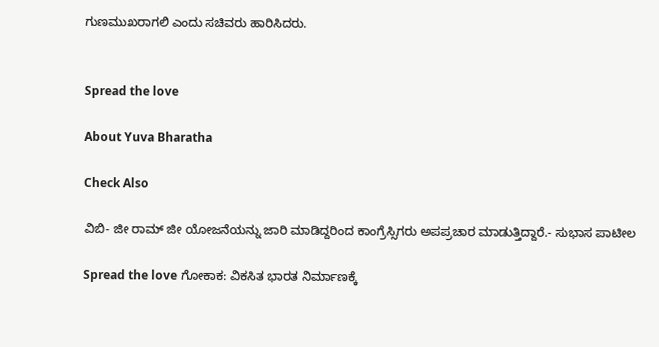ಗುಣಮುಖರಾಗಲಿ ಎಂದು ಸಚಿವರು ಹಾರಿಸಿದರು.


Spread the love

About Yuva Bharatha

Check Also

ವಿಬಿ- ಜೀ ರಾಮ್ ಜೀ ಯೋಜನೆಯನ್ನು ಜಾರಿ ಮಾಡಿದ್ದರಿಂದ ಕಾಂಗ್ರೆಸ್ಸಿಗರು ಅಪಪ್ರಚಾರ ಮಾಡುತ್ತಿದ್ದಾರೆ.- ಸುಭಾಸ ಪಾಟೀಲ

Spread the love ಗೋಕಾಕ: ವಿಕಸಿತ ಭಾರತ ನಿರ್ಮಾಣಕ್ಕೆ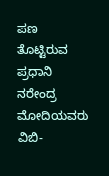ಪಣ ತೊಟ್ಟಿರುವ ಪ್ರಧಾನಿ ನರೇಂದ್ರ ಮೋದಿಯವರು ವಿಬಿ-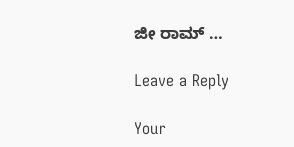ಜೀ ರಾಮ್ …

Leave a Reply

Your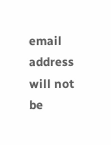email address will not be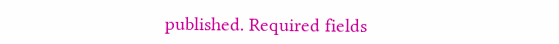published. Required fields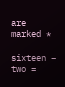are marked *

sixteen − two =